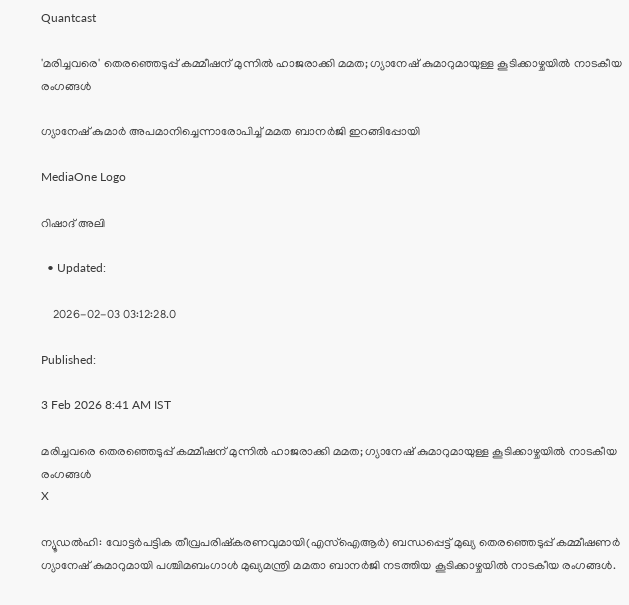Quantcast

'മരിച്ചവരെ' തെരഞ്ഞെടുപ്പ് കമ്മീഷന് മുന്നിൽ ഹാജരാക്കി മമത; ഗ്യാനേഷ് കുമാറുമായുള്ള കൂടിക്കാഴ്ചയിൽ നാടകീയ രംഗങ്ങൾ

ഗ്യാനേഷ് കുമാര്‍ അപമാനിച്ചെന്നാരോപിച്ച് മമത ബാനര്‍ജി ഇറങ്ങിപ്പോയി

MediaOne Logo

റിഷാദ് അലി

  • Updated:

    2026-02-03 03:12:28.0

Published:

3 Feb 2026 8:41 AM IST

മരിച്ചവരെ തെരഞ്ഞെടുപ്പ് കമ്മീഷന് മുന്നിൽ ഹാജരാക്കി മമത; ഗ്യാനേഷ് കുമാറുമായുള്ള കൂടിക്കാഴ്ചയിൽ നാടകീയ രംഗങ്ങൾ
X

ന്യൂഡല്‍ഹി: വോട്ടർപട്ടിക തീവ്രപരിഷ്‌കരണവുമായി(എസ്‌ഐആർ) ബന്ധപ്പെട്ട് മുഖ്യ തെരഞ്ഞെടുപ്പ് കമ്മീഷണർ ഗ്യാനേഷ് കുമാറുമായി പശ്ചിമബംഗാൾ മുഖ്യമന്ത്രി മമതാ ബാനർജി നടത്തിയ കൂടിക്കാഴ്ചയില്‍ നാടകീയ രംഗങ്ങള്‍.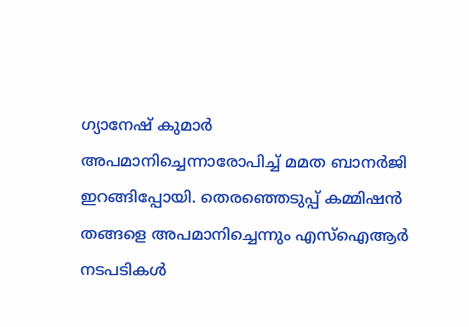ഗ്യാനേഷ് കുമാര്‍ അപമാനിച്ചെന്നാരോപിച്ച് മമത ബാനര്‍ജി ഇറങ്ങിപ്പോയി. തെരഞ്ഞെടുപ്പ് കമ്മിഷൻ തങ്ങളെ അപമാനിച്ചെന്നും എസ്‌ഐആർ നടപടികൾ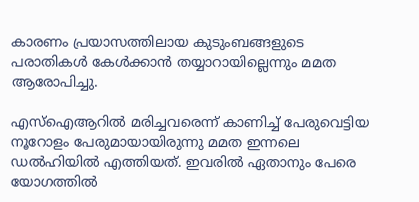കാരണം പ്രയാസത്തിലായ കുടുംബങ്ങളുടെ പരാതികൾ കേൾക്കാൻ തയ്യാറായില്ലെന്നും മമത ആരോപിച്ചു.

എസ്‌ഐആറിൽ മരിച്ചവരെന്ന് കാണിച്ച് പേരുവെട്ടിയ നൂറോളം പേരുമായായിരുന്നു മമത ഇന്നലെ ഡൽഹിയിൽ എത്തിയത്. ഇവരിൽ ഏതാനും പേരെ യോഗത്തിൽ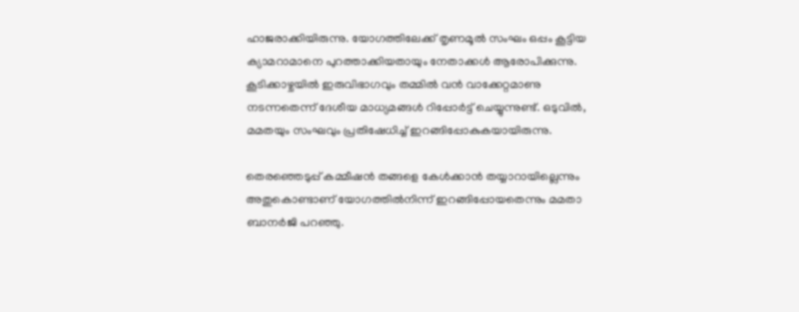ഹാജരാക്കിയിരുന്നു. യോഗത്തിലേക്ക് തൃണമൂൽ സംഘം ഒപ്പം കൂട്ടിയ ക്യാമറാമാനെ പുറത്താക്കിയതായും നേതാക്കൾ ആരോപിക്കുന്നു. കൂടിക്കാഴ്ചയിൽ ഇരുവിഭാഗവും തമ്മിൽ വൻ വാക്കേറ്റമാണു നടന്നതെന്ന് ദേശീയ മാധ്യമങ്ങൾ റിപ്പോർട്ട് ചെയ്യുന്നുണ്ട്. ഒടുവിൽ, മമതയും സംഘവും പ്രതിഷേധിച്ച് ഇറങ്ങിപ്പോകുകയായിരുന്നു.

തെരഞ്ഞെടുപ്പ് കമ്മീഷൻ തങ്ങളെ കേൾക്കാൻ തയ്യാറായില്ലെന്നും അതുകൊണ്ടാണ് യോഗത്തിൽനിന്ന് ഇറങ്ങിപ്പോയതെന്നും മമതാ ബാനർജി പറഞ്ഞു.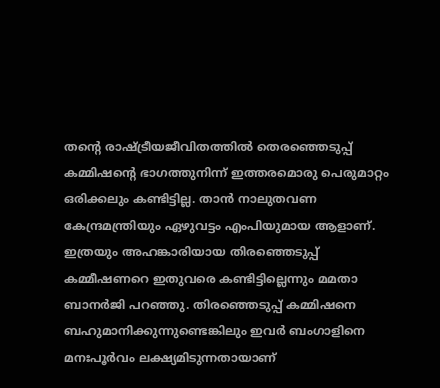തന്റെ രാഷ്ട്രീയജീവിതത്തിൽ തെരഞ്ഞെടുപ്പ് കമ്മിഷന്റെ ഭാഗത്തുനിന്ന് ഇത്തരമൊരു പെരുമാറ്റം ഒരിക്കലും കണ്ടിട്ടില്ല. താൻ നാലുതവണ കേന്ദ്രമന്ത്രിയും ഏഴുവട്ടം എംപിയുമായ ആളാണ്. ഇത്രയും അഹങ്കാരിയായ തിരഞ്ഞെടുപ്പ് കമ്മീഷണറെ ഇതുവരെ കണ്ടിട്ടില്ലെന്നും മമതാ ബാനർജി പറഞ്ഞു. തിരഞ്ഞെടുപ്പ് കമ്മിഷനെ ബഹുമാനിക്കുന്നുണ്ടെങ്കിലും ഇവർ ബംഗാളിനെ മനഃപൂർവം ലക്ഷ്യമിടുന്നതായാണ്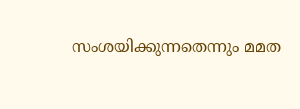സംശയിക്കുന്നതെന്നും മമത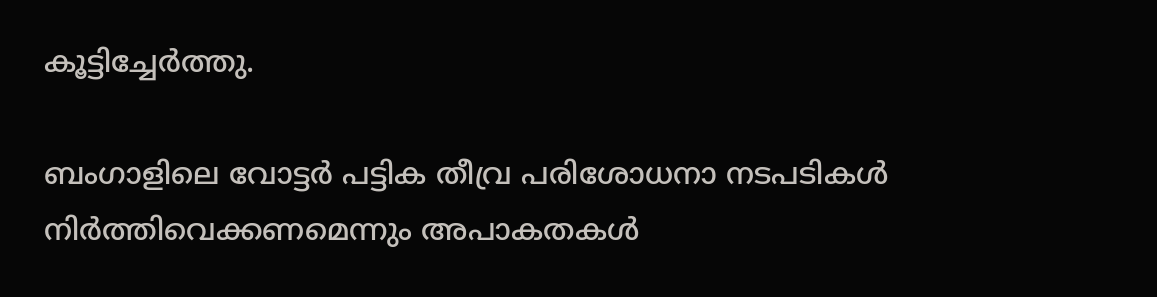കൂട്ടിച്ചേർത്തു.

ബംഗാളിലെ വോട്ടർ പട്ടിക തീവ്ര പരിശോധനാ നടപടികൾ നിർത്തിവെക്കണമെന്നും അപാകതകൾ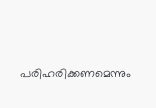പരിഹരിക്കണമെന്നും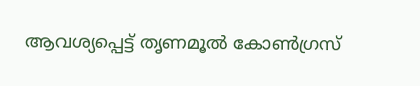ആവശ്യപ്പെട്ട് തൃണമൂൽ കോൺഗ്രസ്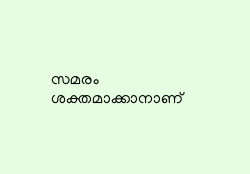സമരം ശക്തമാക്കാനാണ്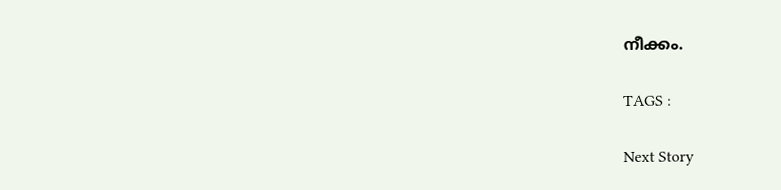നീക്കം.

TAGS :

Next Story